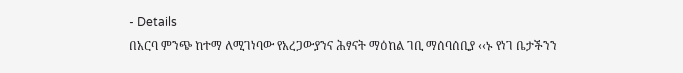- Details
በአርባ ምንጭ ከተማ ለሚገነባው የአረጋውያንና ሕፃናት ማዕከል ገቢ ማሰባሰቢያ ‹‹ኑ የነገ ቤታችንን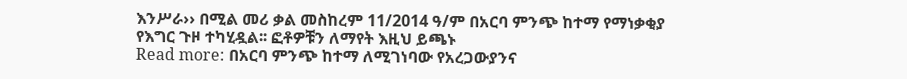እንሥራ›› በሚል መሪ ቃል መስከረም 11/2014 ዓ/ም በአርባ ምንጭ ከተማ የማነቃቂያ የእግር ጉዞ ተካሂዷል፡፡ ፎቶዎቹን ለማየት እዚህ ይጫኑ
Read more: በአርባ ምንጭ ከተማ ለሚገነባው የአረጋውያንና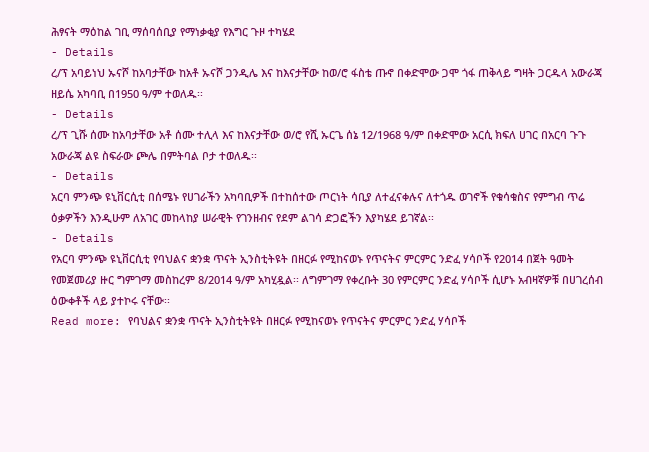ሕፃናት ማዕከል ገቢ ማሰባሰቢያ የማነቃቂያ የእግር ጉዞ ተካሄደ
- Details
ረ/ፕ አባይነህ ኡናሾ ከአባታቸው ከአቶ ኡናሾ ጋንዲሌ እና ከእናታቸው ከወ/ሮ ፋስቴ ጡኖ በቀድሞው ጋሞ ጎፋ ጠቅላይ ግዛት ጋርዱላ አውራጃ ዘይሴ አካባቢ በ1950 ዓ/ም ተወለዱ፡፡
- Details
ረ/ፕ ጊሹ ሰሙ ከአባታቸው አቶ ሰሙ ተሊላ እና ከእናታቸው ወ/ሮ የሺ ኡርጌ ሰኔ 12/1968 ዓ/ም በቀድሞው አርሲ ክፍለ ሀገር በአርባ ጉጉ አውራጃ ልዩ ስፍራው ጮሌ በምትባል ቦታ ተወለዱ፡፡
- Details
አርባ ምንጭ ዩኒቨርሲቲ በሰሜኑ የሀገራችን አካባቢዎች በተከሰተው ጦርነት ሳቢያ ለተፈናቀሉና ለተጎዱ ወገኖች የቁሳቁስና የምግብ ጥሬ ዕቃዎችን እንዲሁም ለአገር መከላከያ ሠራዊት የገንዘብና የደም ልገሳ ድጋፎችን እያካሄደ ይገኛል፡፡
- Details
የአርባ ምንጭ ዩኒቨርሲቲ የባህልና ቋንቋ ጥናት ኢንስቲትዩት በዘርፉ የሚከናወኑ የጥናትና ምርምር ንድፈ ሃሳቦች የ2014 በጀት ዓመት የመጀመሪያ ዙር ግምገማ መስከረም 8/2014 ዓ/ም አካሂዷል፡፡ ለግምገማ የቀረቡት 30 የምርምር ንድፈ ሃሳቦች ሲሆኑ አብዛኛዎቹ በሀገረሰብ ዕውቀቶች ላይ ያተኮሩ ናቸው፡፡
Read more: የባህልና ቋንቋ ጥናት ኢንስቲትዩት በዘርፉ የሚከናወኑ የጥናትና ምርምር ንድፈ ሃሳቦች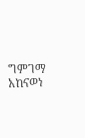ግምገማ አከናወነ